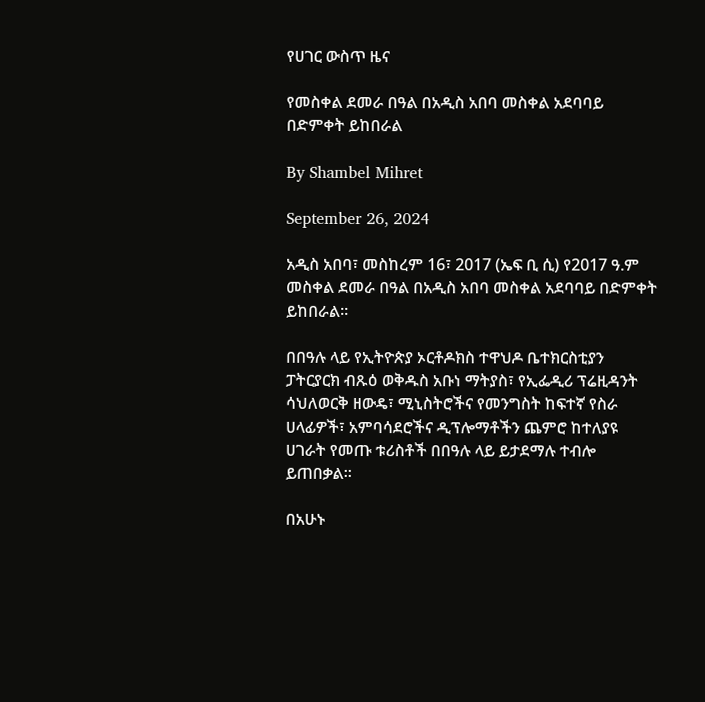የሀገር ውስጥ ዜና

የመስቀል ደመራ በዓል በአዲስ አበባ መስቀል አደባባይ በድምቀት ይከበራል

By Shambel Mihret

September 26, 2024

አዲስ አበባ፣ መስከረም 16፣ 2017 (ኤፍ ቢ ሲ) የ2017 ዓ.ም መስቀል ደመራ በዓል በአዲስ አበባ መስቀል አደባባይ በድምቀት ይከበራል።

በበዓሉ ላይ የኢትዮጵያ ኦርቶዶክስ ተዋህዶ ቤተክርስቲያን ፓትርያርክ ብጹዕ ወቅዱስ አቡነ ማትያስ፣ የኢፌዲሪ ፕሬዚዳንት ሳህለወርቅ ዘውዴ፣ ሚኒስትሮችና የመንግስት ከፍተኛ የስራ ሀላፊዎች፣ አምባሳደሮችና ዲፕሎማቶችን ጨምሮ ከተለያዩ ሀገራት የመጡ ቱሪስቶች በበዓሉ ላይ ይታደማሉ ተብሎ ይጠበቃል።

በአሁኑ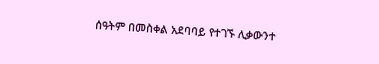ሰዓትም በመስቀል አደባባይ የተገኙ ሊቃውንተ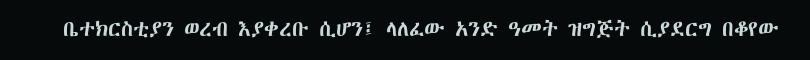ቤተክርስቲያን ወረብ እያቀረቡ ሲሆን፤ ላለፈው አንድ ዓመት ዝግጅት ሲያደርግ በቆየው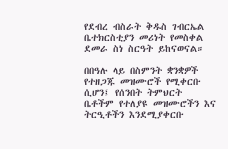የደብረ ብስራት ቅዱስ ገብርኤል ቤተክርስቲያን መሪነት የመስቀል ደመራ ስነ ስርዓት ይከናወናል።

በበዓሉ ላይ በስምንት ቋንቋዎች የተዘጋጁ መዝሙሮች የሚቀርቡ ሲሆን፤ የሰንበት ትምህርት ቤቶችም የተለያዩ መዝሙሮችን እና ትርዒቶችን እንደሚያቀርቡ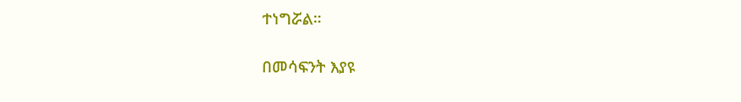ተነግሯል።

በመሳፍንት እያዩ